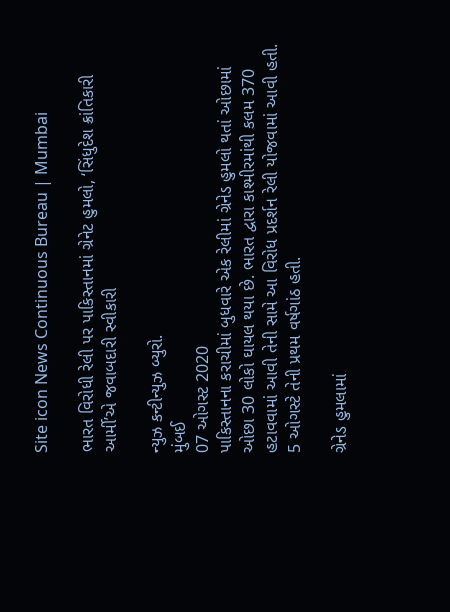Site icon News Continuous Bureau | Mumbai

ભારત વિરોધી રેલી પર પાકિસ્તાનમાં ગ્રેનેટ હુમલો, ‘સિંધુદેશ ક્રાંતિકારી આર્મી’એ જવાબદારી સ્વીકારી

ન્યુઝ કન્ટીન્યુઝ બ્યુરો.
મુંબઈ
07 ઓગસ્ટ 2020
પાકિસ્તાનના કરાચીમાં બુધવારે એક રેલીમાં ગ્રેનેડ હુમલો થતાં ઓછામાં ઓછા 30 લોકો ઘાયલ થયા છે. ભારત દ્વારા કાશ્મીરમાંથી કલમ 370  હટાવવામાં આવી તેની સામે આ વિરોધ પ્રદર્શન રેલી યોજવામાં આવી હતી. 5 ઓગસ્ટે તેની પ્રથમ વર્ષગાંઠ હતી.

ગ્રેનેડ હુમલામાં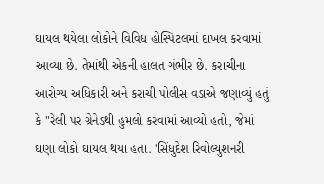ઘાયલ થયેલા લોકોને વિવિધ હોસ્પિટલમાં દાખલ કરવામાં આવ્યા છે. તેમાંથી એકની હાલત ગંભીર છે. કરાચીના આરોગ્ય અધિકારી અને કરાચી પોલીસ વડાએ જણાવ્યું હતું કે "રેલી પર ગ્રેનેડથી હુમલો કરવામાં આવ્યો હતો, જેમાં ઘણા લોકો ઘાયલ થયા હતા. 'સિંધુદેશ રિવોલ્યુશનરી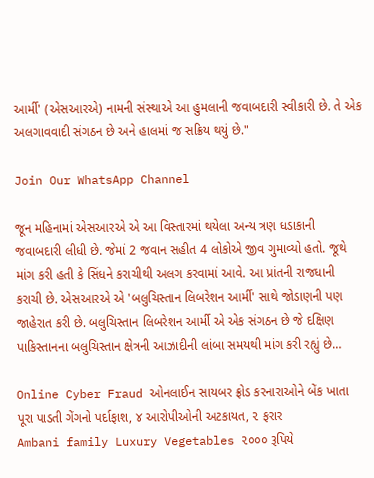આર્મી' (એસઆરએ) નામની સંસ્થાએ આ હુમલાની જવાબદારી સ્વીકારી છે. તે એક અલગાવવાદી સંગઠન છે અને હાલમાં જ સક્રિય થયું છે."

Join Our WhatsApp Channel

જૂન મહિનામાં એસઆરએ એ આ વિસ્તારમાં થયેલા અન્ય ત્રણ ધડાકાની જવાબદારી લીધી છે. જેમાં 2 જવાન સહીત 4 લોકોએ જીવ ગુમાવ્યો હતો. જૂથે માંગ કરી હતી કે સિંધને કરાચીથી અલગ કરવામાં આવે. આ પ્રાંતની રાજધાની કરાચી છે. એસઆરએ એ 'બલુચિસ્તાન લિબરેશન આર્મી' સાથે જોડાણની પણ જાહેરાત કરી છે. બલુચિસ્તાન લિબરેશન આર્મી એ એક સંગઠન છે જે દક્ષિણ પાકિસ્તાનના બલુચિસ્તાન ક્ષેત્રની આઝાદીની લાંબા સમયથી માંગ કરી રહ્યું છે…

Online Cyber Fraud ઓનલાઈન સાયબર ફ્રોડ કરનારાઓને બેંક ખાતા પૂરા પાડતી ગેંગનો પર્દાફાશ, ૪ આરોપીઓની અટકાયત, ૨ ફરાર
Ambani family Luxury Vegetables ૨૦૦૦ રૂપિયે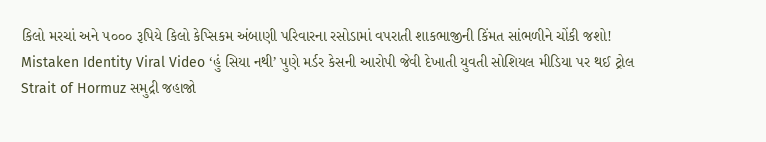કિલો મરચાં અને ૫૦૦૦ રૂપિયે કિલો કેપ્સિકમ અંબાણી પરિવારના રસોડામાં વપરાતી શાકભાજીની કિંમત સાંભળીને ચોંકી જશો!
Mistaken Identity Viral Video ‘હું સિયા નથી’ પુણે મર્ડર કેસની આરોપી જેવી દેખાતી યુવતી સોશિયલ મીડિયા પર થઈ ટ્રોલ
Strait of Hormuz સમુદ્રી જહાજો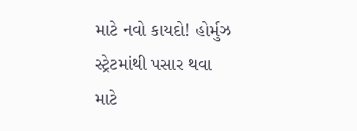માટે નવો કાયદો! હોર્મુઝ સ્ટ્રેટમાંથી પસાર થવા માટે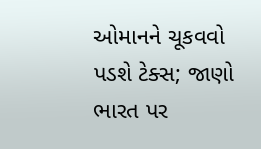ઓમાનને ચૂકવવો પડશે ટેક્સ; જાણો ભારત પર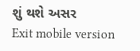શું થશે અસર
Exit mobile version